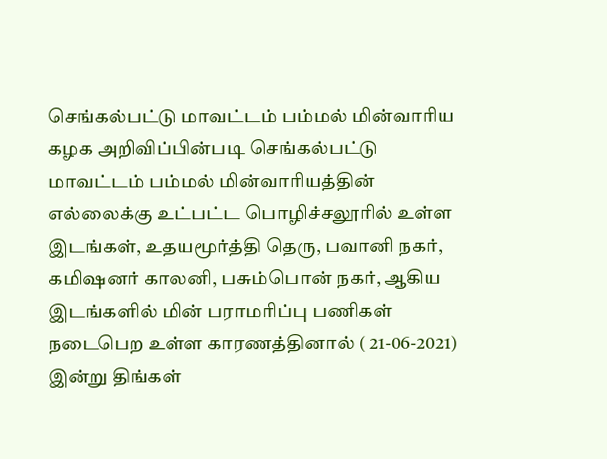செங்கல்பட்டு மாவட்டம் பம்மல் மின்வாரிய கழக அறிவிப்பின்படி செங்கல்பட்டு மாவட்டம் பம்மல் மின்வாரியத்தின் எல்லைக்கு உட்பட்ட பொழிச்சலூரில் உள்ள இடங்கள், உதயமூர்த்தி தெரு, பவானி நகர், கமிஷனர் காலனி, பசும்பொன் நகர், ஆகிய இடங்களில் மின் பராமரிப்பு பணிகள் நடைபெற உள்ள காரணத்தினால் ( 21-06-2021) இன்று திங்கள்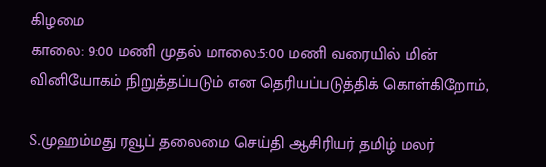கிழமை
காலை: 9:00 மணி முதல் மாலை:5:00 மணி வரையில் மின் வினியோகம் நிறுத்தப்படும் என தெரியப்படுத்திக் கொள்கிறோம்,

S.முஹம்மது ரவூப் தலைமை செய்தி ஆசிரியர் தமிழ் மலர்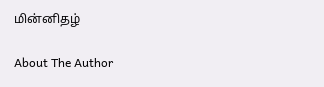மின்னிதழ்

About The Author